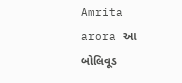Amrita arora આ બોલિવૂડ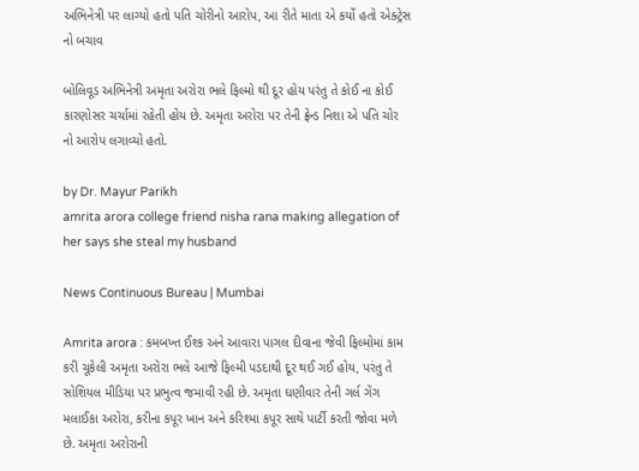અભિનેત્રી પર લાગ્યો હતો પતિ ચોરીનો આરોપ, આ રીતે માતા એ કર્યો હતો એક્ટ્રેસ નો બચાવ

બોલિવૂડ અભિનેત્રી અમૃતા અરોરા ભલે ફિલ્મો થી દૂર હોય પરંતુ તે કોઈ ના કોઈ કારણોસર ચર્ચામાં રહેતી હોય છે. અમૃતા અરોરા પર તેની ફ્રેન્ડ નિશા એ પતિ ચોર નો આરોપ લગાવ્યો હતો.

by Dr. Mayur Parikh
amrita arora college friend nisha rana making allegation of her says she steal my husband

News Continuous Bureau | Mumbai

Amrita arora : કમબખ્ત ઈશ્ક અને આવારા પાગલ દીવાના જેવી ફિલ્મોમાં કામ કરી ચૂકેલી અમૃતા અરોરા ભલે આજે ફિલ્મી પડદાથી દૂર થઈ ગઈ હોય, પરંતુ તે સોશિયલ મીડિયા પર પ્રભુત્વ જમાવી રહી છે. અમૃતા ઘણીવાર તેની ગર્લ ગેંગ મલાઈકા અરોરા, કરીના કપૂર ખાન અને કરિશ્મા કપૂર સાથે પાર્ટી કરતી જોવા મળે છે. અમૃતા અરોરાની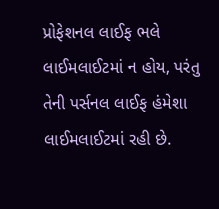પ્રોફેશનલ લાઈફ ભલે લાઈમલાઈટમાં ન હોય, પરંતુ તેની પર્સનલ લાઈફ હંમેશા લાઈમલાઈટમાં રહી છે.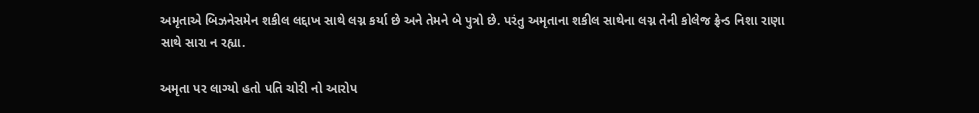અમૃતાએ બિઝનેસમેન શકીલ લદ્દાખ સાથે લગ્ન કર્યા છે અને તેમને બે પુત્રો છે. પરંતુ અમૃતાના શકીલ સાથેના લગ્ન તેની કોલેજ ફ્રેન્ડ નિશા રાણા સાથે સારા ન રહ્યા.

અમૃતા પર લાગ્યો હતો પતિ ચોરી નો આરોપ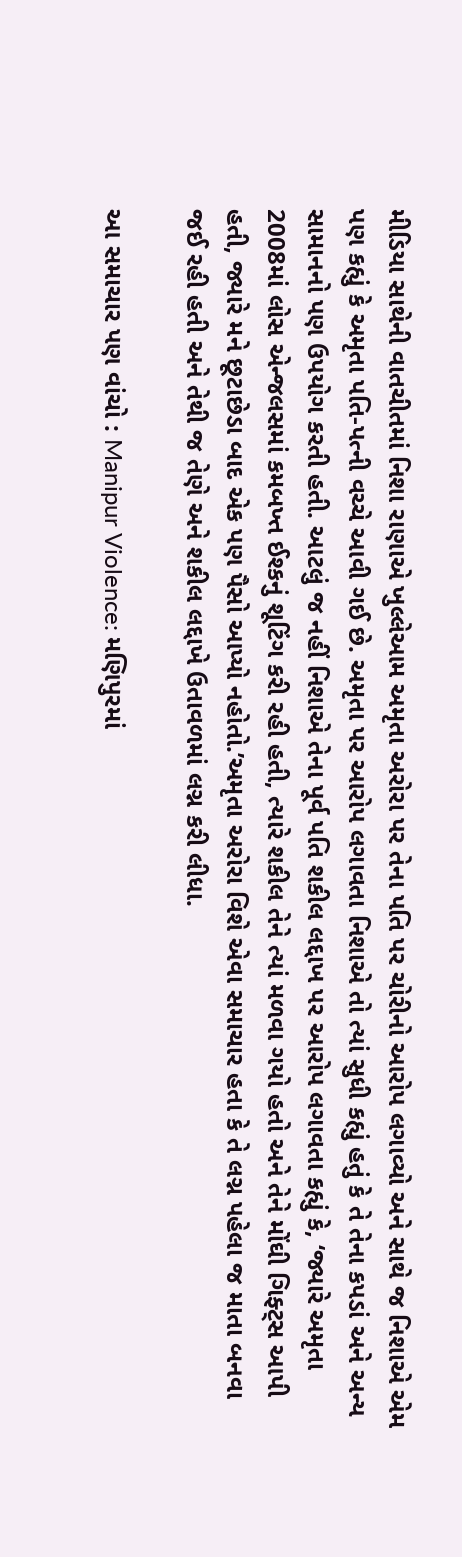મીડિયા સાથેની વાતચીતમાં નિશા રાણાએ ખુલ્લેઆમ અમૃતા અરોરા પર તેના પતિ પર ચોરીનો આરોપ લગાવ્યો અને સાથે જ નિશાએ એમ પણ કહ્યું કે અમૃતા પતિ-પત્ની વચ્ચે આવી ગઈ છે. અમૃતા પર આરોપ લગાવતા નિશાએ તો ત્યાં સુધી કહ્યું હતું કે તે તેના કપડાં અને અન્ય સામાનનો પણ ઉપયોગ કરતી હતી. આટલું જ નહીં નિશાએ તેના પૂર્વ પતિ શકીલ લદ્દાખ પર આરોપ લગાવતા કહ્યું કે, ‘જ્યારે અમૃતા 2008માં લોસ એન્જલસમાં કમબખ્ત ઈશ્કનું શૂટિંગ કરી રહી હતી, ત્યારે શકીલ તેને ત્યાં મળવા ગયો હતો અને તેને મોંઘી ગિફ્ટ્સ આપી હતી, જ્યારે મને છૂટાછેડા બાદ એક પણ પૈસો આપ્યો નહોતો.’અમૃતા અરોરા વિશે એવા સમાચાર હતા કે તે લગ્ન પહેલા જ માતા બનવા જઈ રહી હતી અને તેથી જ તેણે અને શકીલ લદ્દાખે ઉતાવળમાં લગ્ન કરી લીધા.

આ સમાચાર પણ વાંચો : Manipur Violence: મણિપુરમાં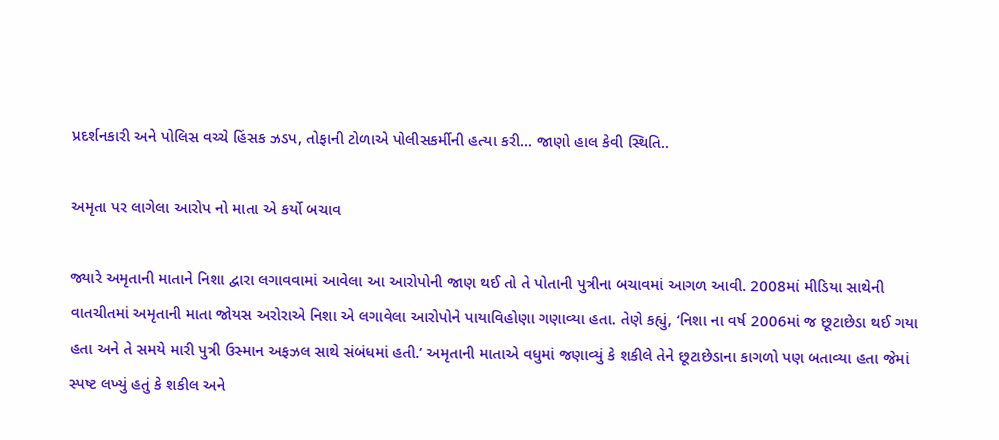પ્રદર્શનકારી અને પોલિસ વચ્ચે હિંસક ઝડપ, તોફાની ટોળાએ પોલીસકર્મીની હત્યા કરી… જાણો હાલ કેવી સ્થિતિ..

અમૃતા પર લાગેલા આરોપ નો માતા એ કર્યો બચાવ

જ્યારે અમૃતાની માતાને નિશા દ્વારા લગાવવામાં આવેલા આ આરોપોની જાણ થઈ તો તે પોતાની પુત્રીના બચાવમાં આગળ આવી. 2008માં મીડિયા સાથેની વાતચીતમાં અમૃતાની માતા જોયસ અરોરાએ નિશા એ લગાવેલા આરોપોને પાયાવિહોણા ગણાવ્યા હતા. તેણે કહ્યું, ‘નિશા ના વર્ષ 2006માં જ છૂટાછેડા થઈ ગયા હતા અને તે સમયે મારી પુત્રી ઉસ્માન અફઝલ સાથે સંબંધમાં હતી.’ અમૃતાની માતાએ વધુમાં જણાવ્યું કે શકીલે તેને છૂટાછેડાના કાગળો પણ બતાવ્યા હતા જેમાં સ્પષ્ટ લખ્યું હતું કે શકીલ અને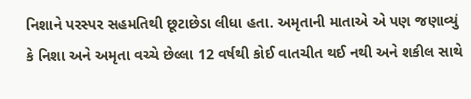નિશાને પરસ્પર સહમતિથી છૂટાછેડા લીધા હતા. અમૃતાની માતાએ એ પણ જણાવ્યું કે નિશા અને અમૃતા વચ્ચે છેલ્લા 12 વર્ષથી કોઈ વાતચીત થઈ નથી અને શકીલ સાથે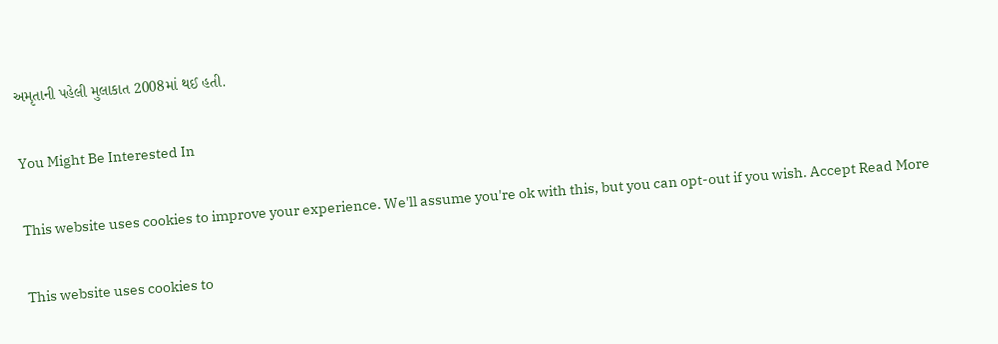અમૃતાની પહેલી મુલાકાત 2008માં થઈ હતી.

You Might Be Interested In

This website uses cookies to improve your experience. We'll assume you're ok with this, but you can opt-out if you wish. Accept Read More

This website uses cookies to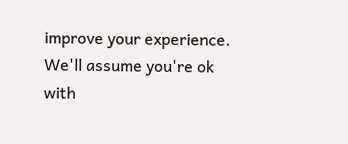improve your experience. We'll assume you're ok with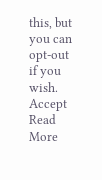this, but you can opt-out if you wish. Accept Read More